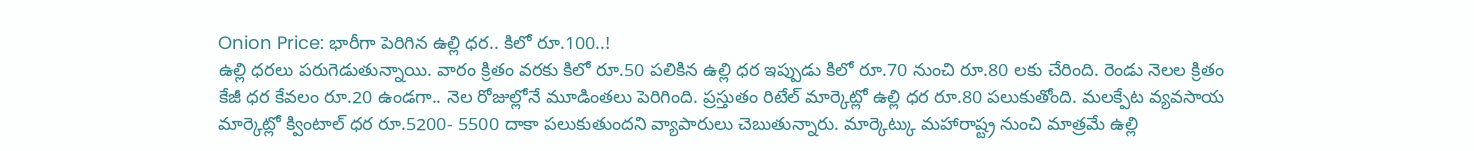Onion Price: భారీగా పెరిగిన ఉల్లి ధర.. కిలో రూ.100..!
ఉల్లి ధరలు పరుగెడుతున్నాయి. వారం క్రితం వరకు కిలో రూ.50 పలికిన ఉల్లి ధర ఇప్పుడు కిలో రూ.70 నుంచి రూ.80 లకు చేరింది. రెండు నెలల క్రితం కేజీ ధర కేవలం రూ.20 ఉండగా.. నెల రోజుల్లోనే మూడింతలు పెరిగింది. ప్రస్తుతం రిటేల్ మార్కెట్లో ఉల్లి ధర రూ.80 పలుకుతోంది. మలక్పేట వ్యవసాయ మార్కెట్లో క్వింటాల్ ధర రూ.5200- 5500 దాకా పలుకుతుందని వ్యాపారులు చెబుతున్నారు. మార్కెట్కు మహారాష్ట్ర నుంచి మాత్రమే ఉల్లి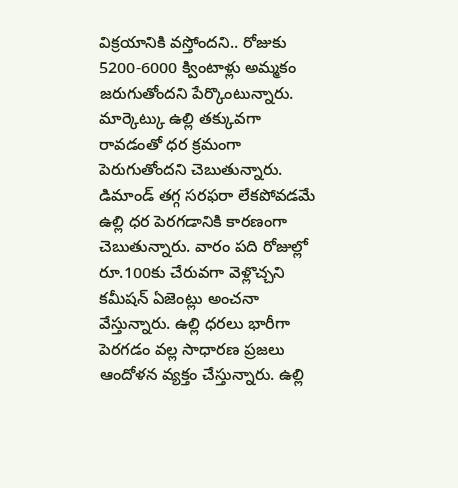విక్రయానికి వస్తోందని.. రోజుకు 5200-6000 క్వింటాళ్లు అమ్మకం జరుగుతోందని పేర్కొంటున్నారు. మార్కెట్కు ఉల్లి తక్కువగా రావడంతో ధర క్రమంగా పెరుగుతోందని చెబుతున్నారు.
డిమాండ్ తగ్గ సరఫరా లేకపోవడమే ఉల్లి ధర పెరగడానికి కారణంగా చెబుతున్నారు. వారం పది రోజుల్లో రూ.100కు చేరువగా వెళ్లొచ్చని కమీషన్ ఏజెంట్లు అంచనా వేస్తున్నారు. ఉల్లి ధరలు భారీగా పెరగడం వల్ల సాధారణ ప్రజలు ఆందోళన వ్యక్తం చేస్తున్నారు. ఉల్లి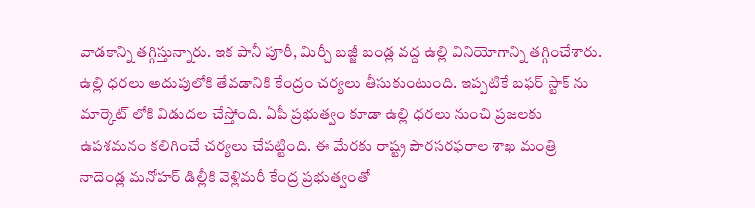వాడకాన్ని తగ్గిస్తున్నారు. ఇక పానీ పూరీ, మిర్చీ బజ్జీ బండ్ల వద్ద ఉల్లి వినియోగాన్ని తగ్గించేశారు. ఉల్లి ధరలు అదుపులోకి తేవడానికి కేంద్రం చర్యలు తీసుకుంటుంది. ఇప్పటికే బఫర్ స్టాక్ ను మార్కెట్ లోకి విడుదల చేస్తోంది. ఏపీ ప్రభుత్వం కూడా ఉల్లి ధరలు నుంచి ప్రజలకు ఉపశమనం కలిగించే చర్యలు చేపట్టింది. ఈ మేరకు రాష్ట్ర పౌరసరఫరాల శాఖ మంత్రి నాదెండ్ల మనోహర్ డిల్లీకి వెళ్లిమరీ కేంద్ర ప్రభుత్వంతో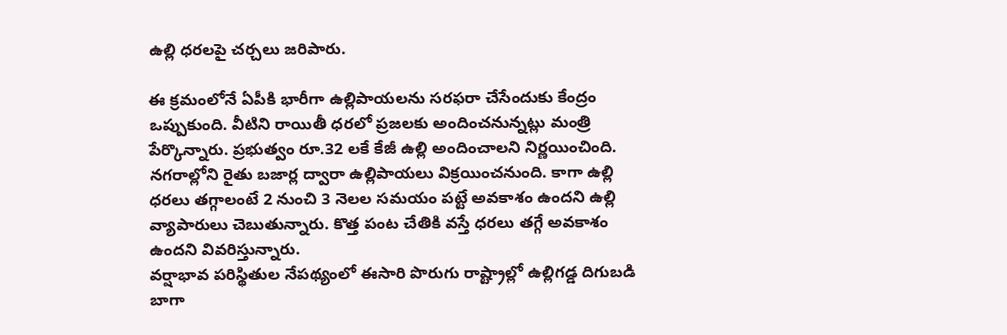ఉల్లి ధరలపై చర్చలు జరిపారు.

ఈ క్రమంలోనే ఏపీకి భారీగా ఉల్లిపాయలను సరఫరా చేసేందుకు కేంద్రం ఒప్పుకుంది. వీటిని రాయితీ ధరలో ప్రజలకు అందించనున్నట్లు మంత్రి పేర్కొన్నారు. ప్రభుత్వం రూ.32 లకే కేజీ ఉల్లి అందించాలని నిర్ణయించింది. నగరాల్లోని రైతు బజార్ల ద్వారా ఉల్లిపాయలు విక్రయించనుంది. కాగా ఉల్లి ధరలు తగ్గాలంటే 2 నుంచి 3 నెలల సమయం పట్టే అవకాశం ఉందని ఉల్లి వ్యాపారులు చెబుతున్నారు. కొత్త పంట చేతికి వస్తే ధరలు తగ్గే అవకాశం ఉందని వివరిస్తున్నారు.
వర్షాభావ పరిస్థితుల నేపథ్యంలో ఈసారి పొరుగు రాష్ట్రాల్లో ఉల్లిగడ్డ దిగుబడి బాగా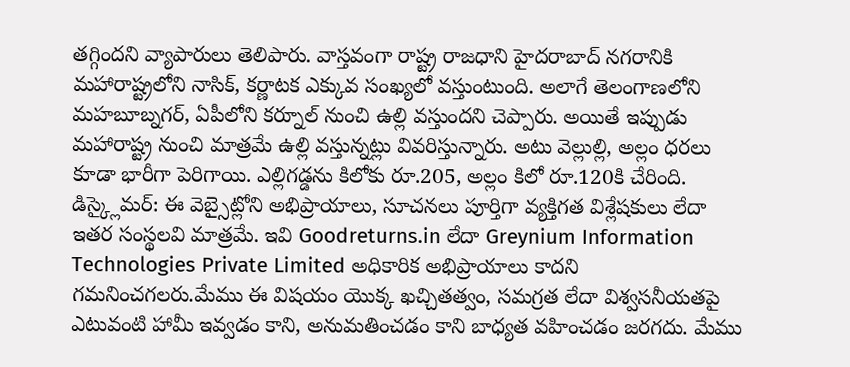తగ్గిందని వ్యాపారులు తెలిపారు. వాస్తవంగా రాష్ట్ర రాజధాని హైదరాబాద్ నగరానికి మహారాష్ట్రలోని నాసిక్, కర్ణాటక ఎక్కువ సంఖ్యలో వస్తుంటుంది. అలాగే తెలంగాణలోని మహబూబ్నగర్, ఏపీలోని కర్నూల్ నుంచి ఉల్లి వస్తుందని చెప్పారు. అయితే ఇప్పుడు మహారాష్ట్ర నుంచి మాత్రమే ఉల్లి వస్తున్నట్లు వివరిస్తున్నారు. అటు వెల్లుల్లి, అల్లం ధరలు కూడా భారీగా పెరిగాయి. ఎల్లిగడ్డను కిలోకు రూ.205, అల్లం కిలో రూ.120కి చేరింది.
డిస్క్లైమర్: ఈ వెబ్సైట్లోని అభిప్రాయాలు, సూచనలు పూర్తిగా వ్యక్తిగత విశ్లేషకులు లేదా ఇతర సంస్థలవి మాత్రమే. ఇవి Goodreturns.in లేదా Greynium Information Technologies Private Limited అధికారిక అభిప్రాయాలు కాదని గమనించగలరు.మేము ఈ విషయం యొక్క ఖచ్చితత్వం, సమగ్రత లేదా విశ్వసనీయతపై ఎటువంటి హామీ ఇవ్వడం కాని, అనుమతించడం కాని బాధ్యత వహించడం జరగదు. మేము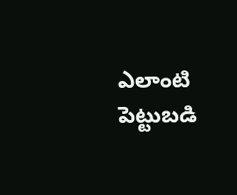ఎలాంటి పెట్టుబడి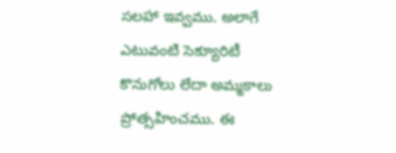సలహా ఇవ్వము. అలాగే ఎటువంటి సెక్యూరిటీ కొనుగోలు లేదా అమ్మకాలు ప్రోత్సహించము. ఈ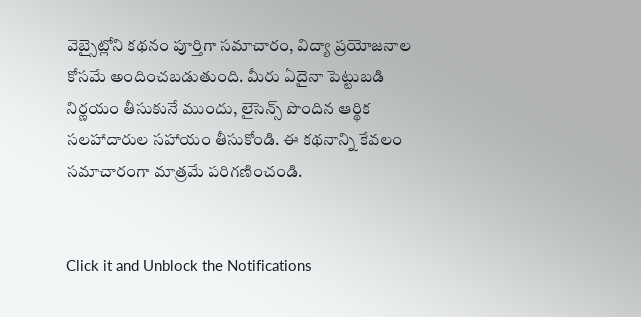వెబ్సైట్లోని కథనం పూర్తిగా సమాచారం, విద్యా ప్రయోజనాల కోసమే అందించబడుతుంది. మీరు ఏదైనా పెట్టుబడి నిర్ణయం తీసుకునే ముందు, లైసెన్స్ పొందిన ఆర్థిక సలహాదారుల సహాయం తీసుకోండి. ఈ కథనాన్ని కేవలం సమాచారంగా మాత్రమే పరిగణించండి.


Click it and Unblock the Notifications